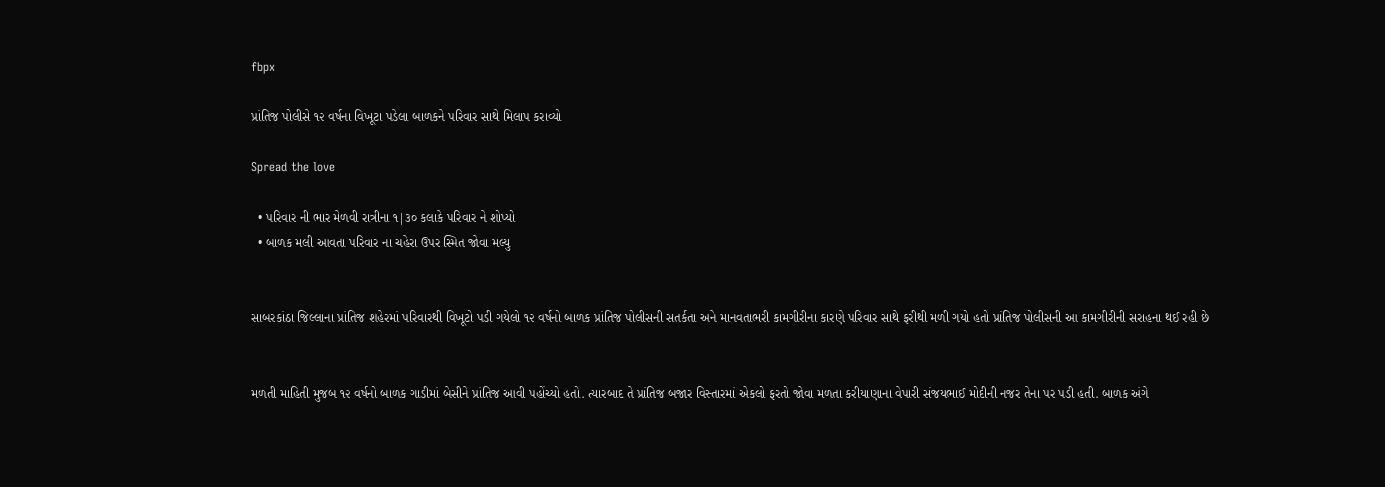fbpx

પ્રાંતિજ પોલીસે ૧૨ વર્ષના વિખૂટા પડેલા બાળકને પરિવાર સાથે મિલાપ કરાવ્યો

Spread the love

  • પરિવાર ની ભાર મેળવી રાત્રીના ૧|૩૦ કલાકે પરિવાર ને શોપ્યો
  • બાળક મલી આવતા પરિવાર ના ચહેરા ઉપર સ્મિત જોવા મલ્યુ


સાબરકાંઠા જિલ્લાના પ્રાંતિજ શહેરમાં પરિવારથી વિખૂટો પડી ગયેલો ૧૨ વર્ષનો બાળક પ્રાંતિજ પોલીસની સતર્કતા અને માનવતાભરી કામગીરીના કારણે પરિવાર સાથે ફરીથી મળી ગયો હતો પ્રાંતિજ પોલીસની આ કામગીરીની સરાહના થઈ રહી છે


મળતી માહિતી મુજબ ૧૨ વર્ષનો બાળક ગાડીમાં બેસીને પ્રાંતિજ આવી પહોંચ્યો હતો. ત્યારબાદ તે પ્રાંતિજ બજાર વિસ્તારમાં એકલો ફરતો જોવા મળતા કરીયાણાના વેપારી સંજયભાઈ મોદીની નજર તેના પર પડી હતી. બાળક અંગે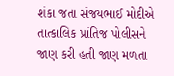શંકા જતા સંજયભાઈ મોદીએ તાત્કાલિક પ્રાંતિજ પોલીસને જાણ કરી હતી જાણ મળતા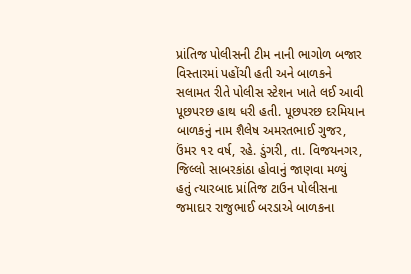પ્રાંતિજ પોલીસની ટીમ નાની ભાગોળ બજાર વિસ્તારમાં પહોંચી હતી અને બાળકને સલામત રીતે પોલીસ સ્ટેશન ખાતે લઈ આવી પૂછપરછ હાથ ધરી હતી. પૂછપરછ દરમિયાન બાળકનું નામ શૈલેષ અમરતભાઈ ગુજર, ઉંમર ૧૨ વર્ષ, રહે. ડુંગરી, તા. વિજયનગર, જિલ્લો સાબરકાંઠા હોવાનું જાણવા મળ્યું હતું ત્યારબાદ પ્રાંતિજ ટાઉન પોલીસના જમાદાર રાજુભાઈ બરડાએ બાળકના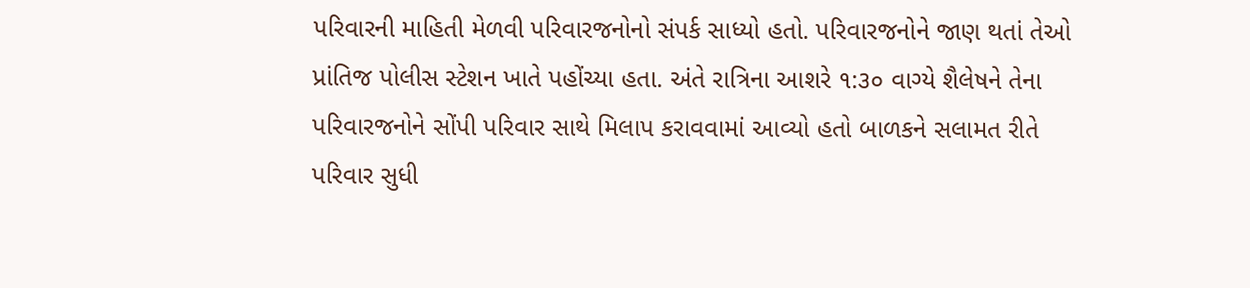પરિવારની માહિતી મેળવી પરિવારજનોનો સંપર્ક સાધ્યો હતો. પરિવારજનોને જાણ થતાં તેઓ પ્રાંતિજ પોલીસ સ્ટેશન ખાતે પહોંચ્યા હતા. અંતે રાત્રિના આશરે ૧:૩૦ વાગ્યે શૈલેષને તેના પરિવારજનોને સોંપી પરિવાર સાથે મિલાપ કરાવવામાં આવ્યો હતો બાળકને સલામત રીતે પરિવાર સુધી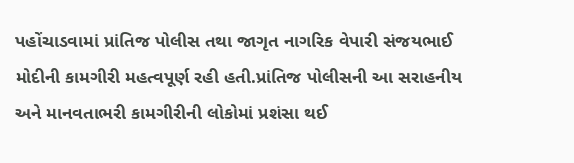પહોંચાડવામાં પ્રાંતિજ પોલીસ તથા જાગૃત નાગરિક વેપારી સંજયભાઈ મોદીની કામગીરી મહત્વપૂર્ણ રહી હતી.પ્રાંતિજ પોલીસની આ સરાહનીય અને માનવતાભરી કામગીરીની લોકોમાં પ્રશંસા થઈ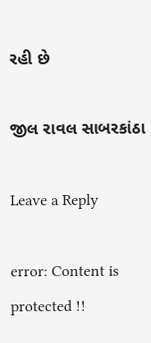રહી છે

જીલ રાવલ સાબરકાંઠા

Leave a Reply

error: Content is protected !!